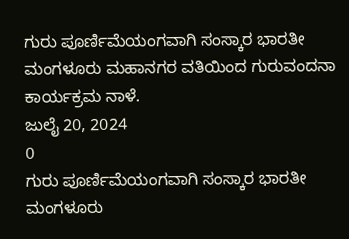ಗುರು ಪೂರ್ಣಿಮೆಯಂಗವಾಗಿ ಸಂಸ್ಕಾರ ಭಾರತೀ ಮಂಗಳೂರು ಮಹಾನಗರ ವತಿಯಿಂದ ಗುರುವಂದನಾ ಕಾರ್ಯಕ್ರಮ ನಾಳೆ.
ಜುಲೈ 20, 2024
0
ಗುರು ಪೂರ್ಣಿಮೆಯಂಗವಾಗಿ ಸಂಸ್ಕಾರ ಭಾರತೀ ಮಂಗಳೂರು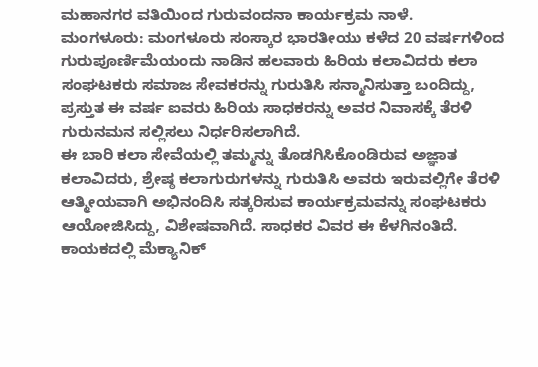ಮಹಾನಗರ ವತಿಯಿಂದ ಗುರುವಂದನಾ ಕಾರ್ಯಕ್ರಮ ನಾಳೆ.
ಮಂಗಳೂರು: ಮಂಗಳೂರು ಸಂಸ್ಕಾರ ಭಾರತೀಯು ಕಳೆದ 20 ವರ್ಷಗಳಿಂದ ಗುರುಪೂರ್ಣಿಮೆಯಂದು ನಾಡಿನ ಹಲವಾರು ಹಿರಿಯ ಕಲಾವಿದರು ಕಲಾ ಸಂಘಟಕರು ಸಮಾಜ ಸೇವಕರನ್ನು ಗುರುತಿಸಿ ಸನ್ಮಾನಿಸುತ್ತಾ ಬಂದಿದ್ದು,
ಪ್ರಸ್ತುತ ಈ ವರ್ಷ ಐವರು ಹಿರಿಯ ಸಾಧಕರನ್ನು ಅವರ ನಿವಾಸಕ್ಕೆ ತೆರಳಿ ಗುರುನಮನ ಸಲ್ಲಿಸಲು ನಿರ್ಧರಿಸಲಾಗಿದೆ.
ಈ ಬಾರಿ ಕಲಾ ಸೇವೆಯಲ್ಲಿ ತಮ್ಮನ್ನು ತೊಡಗಿಸಿಕೊಂಡಿರುವ ಅಜ್ಞಾತ ಕಲಾವಿದರು, ಶ್ರೇಷ್ಠ ಕಲಾಗುರುಗಳನ್ನು ಗುರುತಿಸಿ ಅವರು ಇರುವಲ್ಲಿಗೇ ತೆರಳಿ ಆತ್ಮೀಯವಾಗಿ ಅಭಿನಂದಿಸಿ ಸತ್ಕರಿಸುವ ಕಾರ್ಯಕ್ರಮವನ್ನು ಸಂಘಟಕರು ಆಯೋಜಿಸಿದ್ದು, ವಿಶೇಷವಾಗಿದೆ. ಸಾಧಕರ ವಿವರ ಈ ಕೆಳಗಿನಂತಿದೆ. ಕಾಯಕದಲ್ಲಿ ಮೆಕ್ಯಾನಿಕ್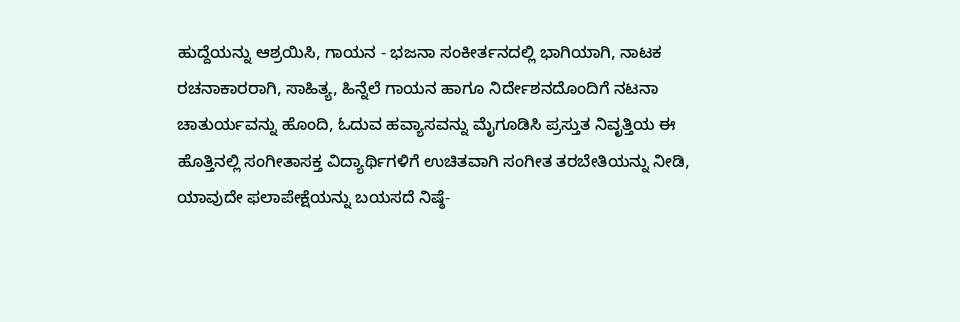ಹುದ್ದೆಯನ್ನು ಆಶ್ರಯಿಸಿ, ಗಾಯನ - ಭಜನಾ ಸಂಕೀರ್ತನದಲ್ಲಿ ಭಾಗಿಯಾಗಿ, ನಾಟಕ ರಚನಾಕಾರರಾಗಿ, ಸಾಹಿತ್ಯ, ಹಿನ್ನೆಲೆ ಗಾಯನ ಹಾಗೂ ನಿರ್ದೇಶನದೊಂದಿಗೆ ನಟನಾ ಚಾತುರ್ಯವನ್ನು ಹೊಂದಿ, ಓದುವ ಹವ್ಯಾಸವನ್ನು ಮೈಗೂಡಿಸಿ ಪ್ರಸ್ತುತ ನಿವೃತ್ತಿಯ ಈ ಹೊತ್ತಿನಲ್ಲಿ ಸಂಗೀತಾಸಕ್ತ ವಿದ್ಯಾರ್ಥಿಗಳಿಗೆ ಉಚಿತವಾಗಿ ಸಂಗೀತ ತರಬೇತಿಯನ್ನು ನೀಡಿ, ಯಾವುದೇ ಫಲಾಪೇಕ್ಷೆಯನ್ನು ಬಯಸದೆ ನಿಷ್ಠೆ-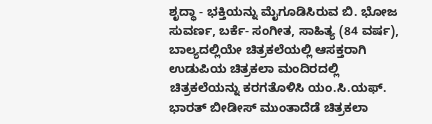ಶೃದ್ಧಾ - ಭಕ್ತಿಯನ್ನು ಮೈಗೂಡಿಸಿರುವ ಬಿ. ಭೋಜ ಸುವರ್ಣ, ಬರ್ಕೆ- ಸಂಗೀತ, ಸಾಹಿತ್ಯ (84 ವರ್ಷ), ಬಾಲ್ಯದಲ್ಲಿಯೇ ಚಿತ್ರಕಲೆಯಲ್ಲಿ ಆಸಕ್ತರಾಗಿ ಉಡುಪಿಯ ಚಿತ್ರಕಲಾ ಮಂದಿರದಲ್ಲಿ ಚಿತ್ರಕಲೆಯನ್ನು ಕರಗತೊಳಿಸಿ ಯಂ.ಸಿ.ಯಫ್. ಭಾರತ್ ಬೀಡೀಸ್ ಮುಂತಾದೆಡೆ ಚಿತ್ರಕಲಾ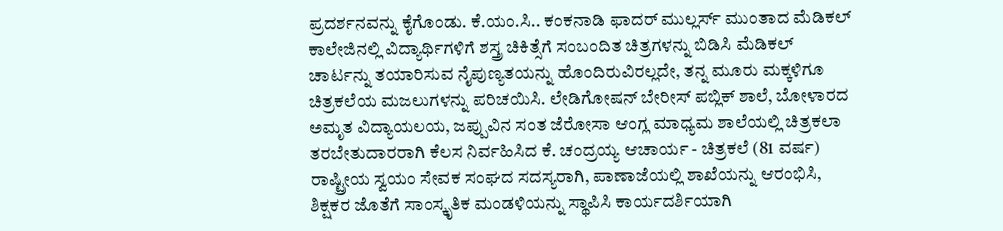ಪ್ರದರ್ಶನವನ್ನು ಕೈಗೊಂಡು. ಕೆ.ಯಂ.ಸಿ.. ಕಂಕನಾಡಿ ಫಾದರ್ ಮುಲ್ಲರ್ಸ್ ಮುಂತಾದ ಮೆಡಿಕಲ್ ಕಾಲೇಜಿನಲ್ಲಿ ವಿದ್ಯಾರ್ಥಿಗಳಿಗೆ ಶಸ್ತ್ರ ಚಿಕಿತ್ಸೆಗೆ ಸಂಬಂದಿತ ಚಿತ್ರಗಳನ್ನು ಬಿಡಿಸಿ ಮೆಡಿಕಲ್ ಚಾರ್ಟನ್ನು ತಯಾರಿಸುವ ನೈಪುಣ್ಯತಯನ್ನು ಹೊಂದಿರುವಿರಲ್ಲದೇ, ತನ್ನ ಮೂರು ಮಕ್ಕಳಿಗೂ ಚಿತ್ರಕಲೆಯ ಮಜಲುಗಳನ್ನು ಪರಿಚಯಿಸಿ. ಲೇಡಿಗೋಷನ್ ಬೇರೀಸ್ ಪಬ್ಲಿಕ್ ಶಾಲೆ, ಬೋಳಾರದ ಅಮೃತ ವಿದ್ಯಾಯಲಯ, ಜಪ್ಪುವಿನ ಸಂತ ಜೆರೋಸಾ ಆಂಗ್ಲ ಮಾಧ್ಯಮ ಶಾಲೆಯಲ್ಲಿ ಚಿತ್ರಕಲಾ ತರಬೇತುದಾರರಾಗಿ ಕೆಲಸ ನಿರ್ವಹಿಸಿದ ಕೆ. ಚಂದ್ರಯ್ಯ ಆಚಾರ್ಯ - ಚಿತ್ರಕಲೆ (81 ವರ್ಷ) ರಾಷ್ಟ್ರೀಯ ಸ್ವಯಂ ಸೇವಕ ಸಂಘದ ಸದಸ್ಯರಾಗಿ, ಪಾಣಾಜೆಯಲ್ಲಿ ಶಾಖೆಯನ್ನು ಆರಂಭಿಸಿ, ಶಿಕ್ಷಕರ ಜೊತೆಗೆ ಸಾಂಸ್ಕೃತಿಕ ಮಂಡಳಿಯನ್ನು ಸ್ಥಾಪಿಸಿ ಕಾರ್ಯದರ್ಶಿಯಾಗಿ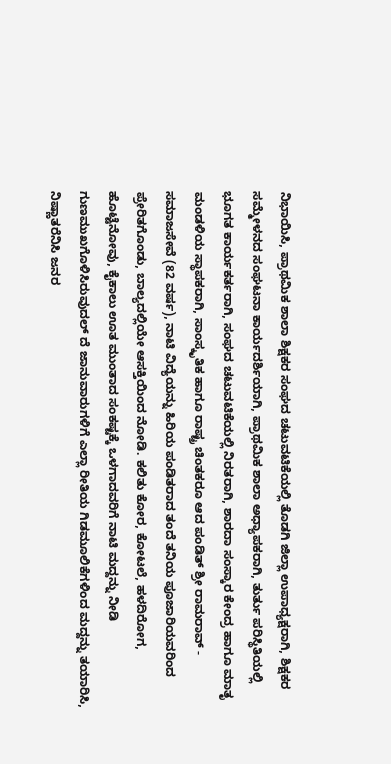ನಿಭಾಯಿಸಿ, ಪ್ರಾಥಮಿಕ ಶಾಲಾ ಶಿಕ್ಷಕರ ಸಂಘದ ಚಟುವಟಿಕೆಯಲ್ಲಿ ತೊಡಗಿ ಜಿಲ್ಲಾ ಉಪಾಧ್ಯಕ್ಷರಾಗಿ, ಶಿಕ್ಷಕರ ಸಮ್ಮೇಳನದ ಸಂಘಟನಾ ಕಾರ್ಯದರ್ಶಿಯಾಗಿ, ಪ್ರಾಥಮಿಕ ಶಾಲಾ ಅಧ್ಯಾಪಕರಾಗಿ, ತುರ್ತು ಪರಿಸ್ಥಿತಿಯಲ್ಲಿ ಭೂಗತ ಕಾರ್ಯಕರ್ತರಾಗಿ, ಸಂಘದ ಚಟುವಟಿಕೆಯಲ್ಲಿ ನಿರತರಾಗಿ, ಶಾರದಾ ಸಂಸ್ಕಾರ ಕೇಂದ್ರ ಹಾಗೂ ಮಾತೃ ಮಂಡಳಿಯ ಸ್ಥಾಪಕರಾಗಿ, ಸಾಂಸ್ಕೃತಿಕ ಹಾಗೂ ರಾಷ್ಟ್ರ ಚಿಂತಕರೂ ಆದ ಪಂಡಿತ್ ಶ್ರೀ ರಾಮರಾವ್ - ಸಮಾಜಸೇವೆ (82 ವರ್ಷ), ನಾಟಿ ವಿದ್ಯೆಯನ್ನು ಹಿರಿಯ ಪಂಡಿತರಾದ ತಂದೆ ತನಿಯ ಪೂಜಾರಿಯವರಿಂದ ಪ್ರೇರಿತಗೊಂಡು, ಬಾಲ್ಯದಲ್ಲಿಯೇ ಆಸಕ್ತಿಯಿಂದ ನೋಡಿ. ಕಲಿತು ಕೋರ, ಕೋಟಲೆ, ಹಳದಿರೋಗ, ಹೊಟ್ಟೆನೋವು, ಕೈಕಾಲು ಊತ ಮುಂತಾದ ಸಂಕಷ್ಟಕ್ಕೆ ಒಳಗಾದವರಿಗೆ ನಾಟಿ ಮದ್ದನ್ನು ನೀಡಿ ಗುಣಮುಖಗೊಳಿಸಿರುವುದಲ್ ದೆ ಜಾನುವಾರುಗಳಿಗೆ ಎಲ್ಲಾ ರೀತಿಯ ಗಿಡಮೂಲಿಕೆಗಳಿಂದ ಮದ್ದನ್ನು ತಯಾರಿಸಿ, ನಿಷ್ಣಾತರೆನಿಸಿ ಜನರ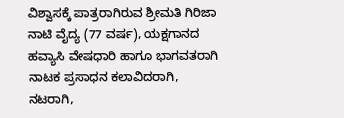ವಿಶ್ವಾಸಕ್ಕೆ ಪಾತ್ರರಾಗಿರುವ ಶ್ರೀಮತಿ ಗಿರಿಜಾ ನಾಟಿ ವೈದ್ಯ (77 ವರ್ಷ), ಯಕ್ಷಗಾನದ ಹವ್ಯಾಸಿ ವೇಷಧಾರಿ ಹಾಗೂ ಭಾಗವತರಾಗಿ ನಾಟಕ ಪ್ರಸಾಧನ ಕಲಾವಿದರಾಗಿ, ನಟರಾಗಿ,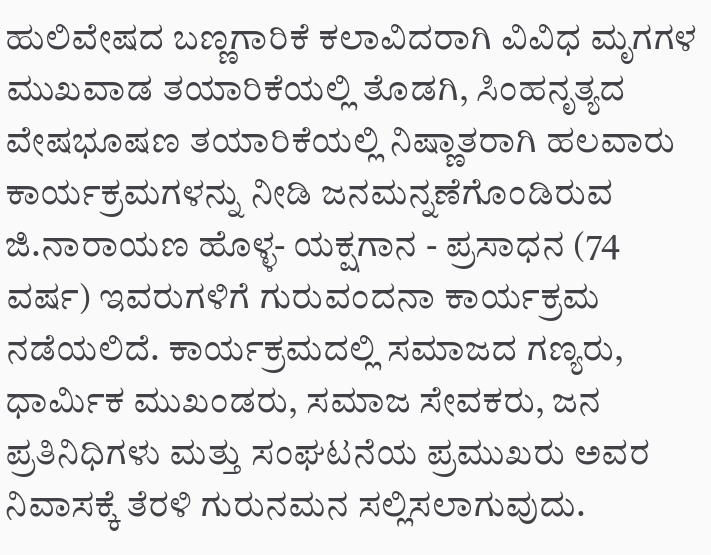ಹುಲಿವೇಷದ ಬಣ್ಣಗಾರಿಕೆ ಕಲಾವಿದರಾಗಿ ವಿವಿಧ ಮೃಗಗಳ ಮುಖವಾಡ ತಯಾರಿಕೆಯಲ್ಲಿ ತೊಡಗಿ, ಸಿಂಹನೃತ್ಯದ ವೇಷಭೂಷಣ ತಯಾರಿಕೆಯಲ್ಲಿ ನಿಷ್ಣಾತರಾಗಿ ಹಲವಾರು ಕಾರ್ಯಕ್ರಮಗಳನ್ನು ನೀಡಿ ಜನಮನ್ನಣೆಗೊಂಡಿರುವ ಜಿ.ನಾರಾಯಣ ಹೊಳ್ಳ- ಯಕ್ಷಗಾನ - ಪ್ರಸಾಧನ (74 ವರ್ಷ) ಇವರುಗಳಿಗೆ ಗುರುವಂದನಾ ಕಾರ್ಯಕ್ರಮ ನಡೆಯಲಿದೆ. ಕಾರ್ಯಕ್ರಮದಲ್ಲಿ ಸಮಾಜದ ಗಣ್ಯರು, ಧಾರ್ಮಿಕ ಮುಖಂಡರು, ಸಮಾಜ ಸೇವಕರು, ಜನ ಪ್ರತಿನಿಧಿಗಳು ಮತ್ತು ಸಂಘಟನೆಯ ಪ್ರಮುಖರು ಅವರ ನಿವಾಸಕ್ಕೆ ತೆರಳಿ ಗುರುನಮನ ಸಲ್ಲಿಸಲಾಗುವುದು.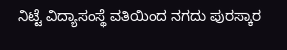ನಿಟ್ಟೆ ವಿದ್ಯಾಸಂಸ್ಥೆ ವತಿಯಿಂದ ನಗದು ಪುರಸ್ಕಾರ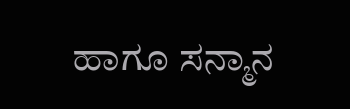ಹಾಗೂ ಸನ್ಮಾನ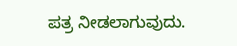ಪತ್ರ ನೀಡಲಾಗುವುದು.